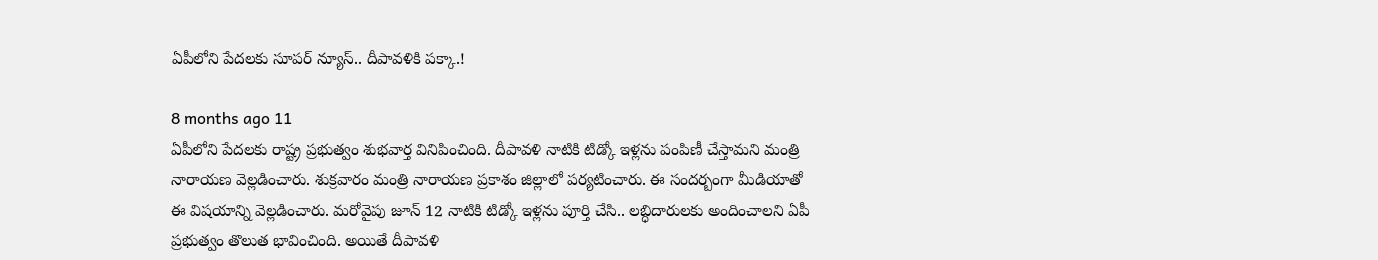ఏపీలోని పేదలకు సూపర్ న్యూస్.. దీపావళికి పక్కా.!

8 months ago 11
ఏపీలోని పేదలకు రాష్ట్ర ప్రభుత్వం శుభవార్త వినిపించింది. దీపావళి నాటికి టిడ్కో ఇళ్లను పంపిణీ చేస్తామని మంత్రి నారాయణ వెల్లడించారు. శుక్రవారం మంత్రి నారాయణ ప్రకాశం జిల్లాలో పర్యటించారు. ఈ సందర్బంగా మీడియాతో ఈ విషయాన్ని వెల్లడించారు. మరోవైపు జూన్ 12 నాటికి టిడ్కో ఇళ్లను పూర్తి చేసి.. లబ్ధిదారులకు అందించాలని ఏపీ ప్రభుత్వం తొలుత భావించింది. అయితే దీపావళి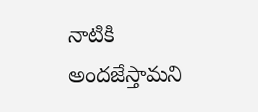నాటికి అందజేస్తామని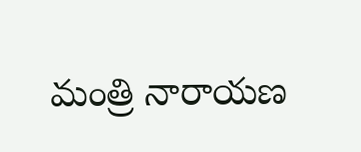మంత్రి నారాయణ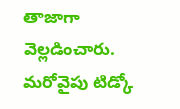తాజాగా వెల్లడించారు. మరోవైపు టిడ్కో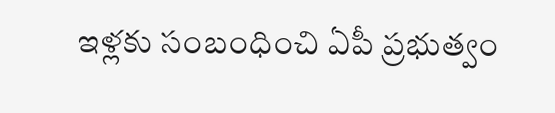ఇళ్లకు సంబంధించి ఏపీ ప్రభుత్వం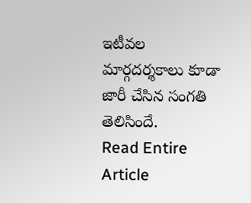ఇటీవల మార్గదర్శకాలు కూడా జారీ చేసిన సంగతి తెలిసిందే.
Read Entire Article